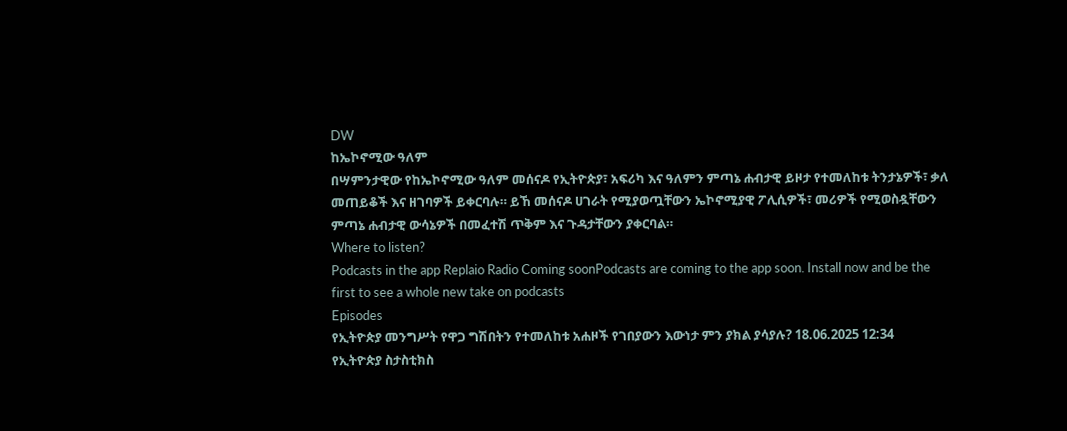DW
ከኤኮኖሚው ዓለም
በሣምንታዊው የከኤኮኖሚው ዓለም መሰናዶ የኢትዮጵያ፣ አፍሪካ እና ዓለምን ምጣኔ ሐብታዊ ይዞታ የተመለከቱ ትንታኔዎች፣ ቃለ መጠይቆች እና ዘገባዎች ይቀርባሉ። ይኸ መሰናዶ ሀገራት የሚያወጧቸውን ኤኮኖሚያዊ ፖሊሲዎች፣ መሪዎች የሚወስዷቸውን ምጣኔ ሐብታዊ ውሳኔዎች በመፈተሽ ጥቅም እና ጉዳታቸውን ያቀርባል።
Where to listen?
Podcasts in the app Replaio Radio Coming soonPodcasts are coming to the app soon. Install now and be the first to see a whole new take on podcasts
Episodes
የኢትዮጵያ መንግሥት የዋጋ ግሽበትን የተመለከቱ አሐዞች የገበያውን እውነታ ምን ያክል ያሳያሉ? 18.06.2025 12:34
የኢትዮጵያ ስታስቲክስ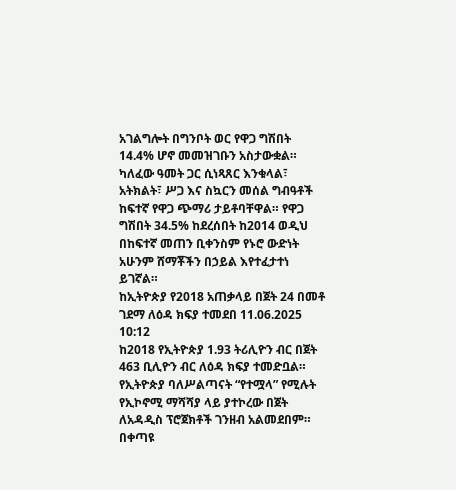አገልግሎት በግንቦት ወር የዋጋ ግሽበት 14.4% ሆኖ መመዝገቡን አስታውቋል። ካለፈው ዓመት ጋር ሲነጻጸር እንቁላል፣ አትክልት፣ ሥጋ እና ስኳርን መሰል ግብዓቶች ከፍተኛ የዋጋ ጭማሪ ታይቶባቸዋል። የዋጋ ግሽበት 34.5% ከደረሰበት ከ2014 ወዲህ በከፍተኛ መጠን ቢቀንስም የኑሮ ውድነት አሁንም ሸማቾችን በኃይል እየተፈታተነ ይገኛል።
ከኢትዮጵያ የ2018 አጠቃላይ በጀት 24 በመቶ ገደማ ለዕዳ ክፍያ ተመደበ 11.06.2025 10:12
ከ2018 የኢትዮጵያ 1.93 ትሪሊዮን ብር በጀት 463 ቢሊዮን ብር ለዕዳ ክፍያ ተመድቧል። የኢትዮጵያ ባለሥልጣናት “የተሟላ” የሚሉት የኢኮኖሚ ማሻሻያ ላይ ያተኮረው በጀት ለአዳዲስ ፕሮጀክቶች ገንዘብ አልመደበም። በቀጣዩ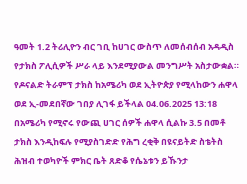ዓመት 1.2 ትሪሊዮን ብር ገቢ ከሀገር ውስጥ ለመሰብሰብ አዳዲስ የታክስ ፖሊሲዎች ሥራ ላይ እንደሚያውል መንግሥት አስታውቋል።
የዶናልድ ትራምፕ ታክስ ከአሜሪካ ወደ ኢትዮጵያ የሚላከውን ሐዋላ ወደ ኢ-መደበኛው ገበያ ሊገፋ ይችላል 04.06.2025 13:18
በአሜሪካ የሚኖሩ የውጪ ሀገር ሰዎች ሐዋላ ሲልኩ 3.5 በመቶ ታክስ እንዲከፍሉ የሚያስገድድ የሕግ ረቂቅ በዩናይትድ ስቴትስ ሕዝብ ተወካዮች ምክር ቤት ጸድቆ የሴኔቱን ይኹንታ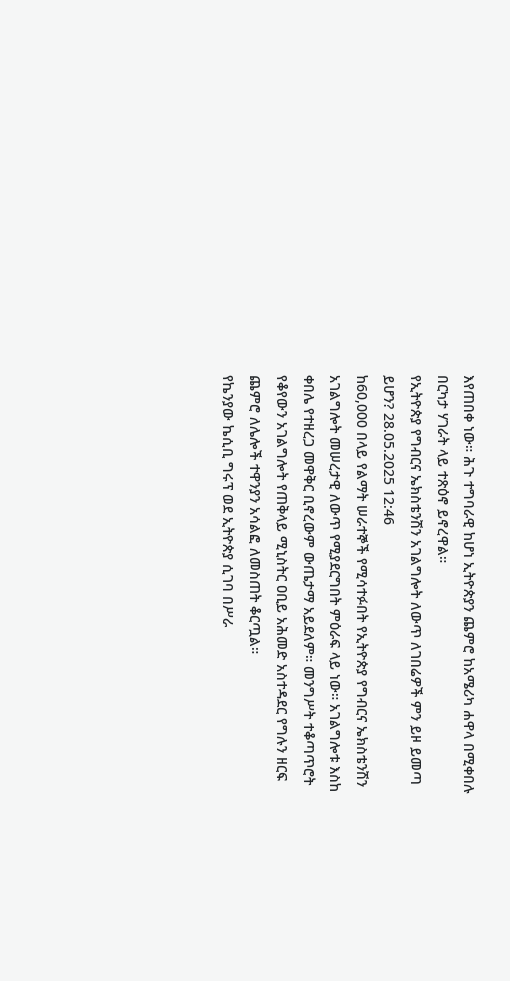እየጠበቀ ነው። ሕጉ ተግባራዊ ከሆነ ኢትዮጵያን ጨምሮ ከአሜሪካ ሐዋላ በሚቀበሉ በርካታ ሃገራት ላይ ተጽዕኖ ይኖረዋል።
የኢትዮጵያ የግብርና ኤክስቴንሽን አገልግሎት ለውጥ ለገበሬዎች ምን ይዞ ይመጣ ይሆን? 28.05.2025 12:46
ከ60,000 በላይ የልማት ሠራተኞች የሚሳተፉበት የኢትዮጵያ የግብርና ኤክስቴንሽን አገልግሎት መሠረታዊ ለውጥ የሚያደርግበት ምዕራፍ ላይ ነው። አገልግሎቱ እስከ ቀበሌ የተዘረጋ መዋቅር ቢኖረውም ውጤታማ አይደለም። መንግሥት ተቆጣጥሮት የቆየውን አገልግሎት የጠቅላይ ሚኒስትር ዐቢይ አሕመድ አስተዳደር የግሉን ዘርፍ ጨምሮ ለሌሎች ተዋንያን አሳልፎ ለመስጠት ቆርጧል።
የኬንያው ኬሲቢ ግሩፕ ወደ ኢትዮጵያ ሲገባ በሥራ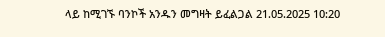ላይ ከሚገኙ ባንኮች አንዱን መግዛት ይፈልጋል 21.05.2025 10:20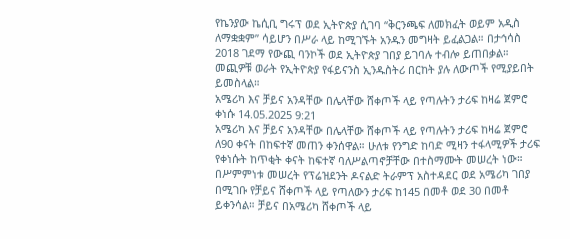የኬንያው ኬሲቢ ግሩፕ ወደ ኢትዮጵያ ሲገባ “ቅርንጫፍ ለመክፈት ወይም አዲስ ለማቋቋም” ሳይሆን በሥራ ላይ ከሚገኙት አንዱን መግዛት ይፈልጋል። በታኅሳስ 2018 ገደማ የውጪ ባንኮች ወደ ኢትዮጵያ ገበያ ይገባሉ ተብሎ ይጠበቃል። መጪዎቹ ወራት የኢትዮጵያ የፋይናንስ ኢንዱስትሪ በርከት ያሉ ለውጦች የሚያይበት ይመስላል።
አሜሪካ እና ቻይና አንዳቸው በሌላቸው ሸቀጦች ላይ የጣሉትን ታሪፍ ከዛሬ ጀምሮ ቀነሱ 14.05.2025 9:21
አሜሪካ እና ቻይና አንዳቸው በሌላቸው ሸቀጦች ላይ የጣሉትን ታሪፍ ከዛሬ ጀምሮ ለ90 ቀናት በከፍተኛ መጠን ቀንሰዋል። ሁለቱ የንግድ ከባድ ሚዛን ተፋላሚዎች ታሪፍ የቀነሱት ከጥቂት ቀናት ከፍተኛ ባለሥልጣኖቻቸው በተስማሙት መሠረት ነው። በሥምምነቱ መሠረት የፕሬዝደንት ዶናልድ ትራምፕ አስተዳደር ወደ አሜሪካ ገበያ በሚገቡ የቻይና ሸቀጦች ላይ የጣለውን ታሪፍ ከ145 በመቶ ወደ 30 በመቶ ይቀንሳል። ቻይና በአሜሪካ ሸቀጦች ላይ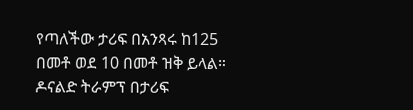የጣለችው ታሪፍ በአንጻሩ ከ125 በመቶ ወደ 10 በመቶ ዝቅ ይላል። ዶናልድ ትራምፕ በታሪፍ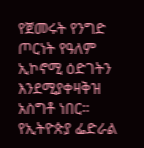የጀመሩት የንግድ ጦርነት የዓለም ኢኮኖሚ ዕድገትን እንደሚያቀዛቅዝ አስግቶ ነበር።
የኢትዮጵያ ፌድራል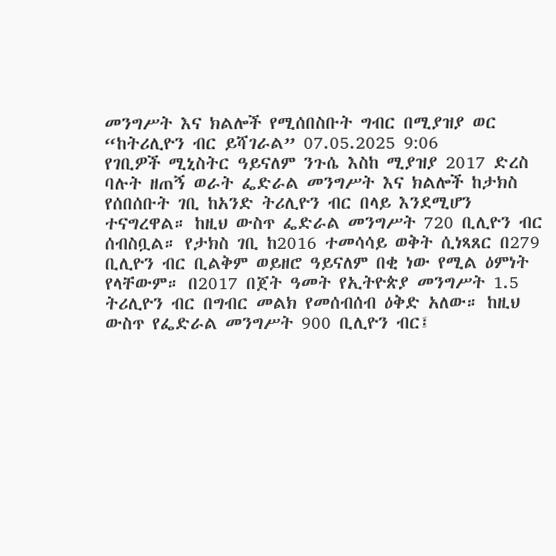መንግሥት እና ክልሎች የሚሰበስቡት ግብር በሚያዝያ ወር “ከትሪሊዮን ብር ይሻገራል” 07.05.2025 9:06
የገቢዎች ሚኒስትር ዓይናለም ንጉሴ እስከ ሚያዝያ 2017 ድረስ ባሉት ዘጠኝ ወራት ፌድራል መንግሥት እና ክልሎች ከታክስ የሰበሰቡት ገቢ ከአንድ ትሪሊዮን ብር በላይ እንደሚሆን ተናግረዋል። ከዚህ ውስጥ ፌድራል መንግሥት 720 ቢሊዮን ብር ሰብስቧል። የታክስ ገቢ ከ2016 ተመሳሳይ ወቅት ሲነጻጸር በ279 ቢሊዮን ብር ቢልቅም ወይዘሮ ዓይናለም በቂ ነው የሚል ዕምነት የላቸውም። በ2017 በጀት ዓመት የኢትዮጵያ መንግሥት 1.5 ትሪሊዮን ብር በግብር መልክ የመሰብሰብ ዕቅድ አለው። ከዚህ ውስጥ የፌድራል መንግሥት 900 ቢሊዮን ብር፤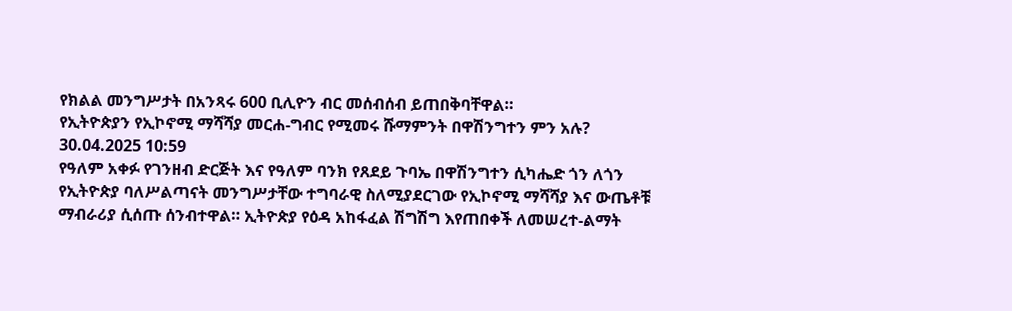የክልል መንግሥታት በአንጻሩ 600 ቢሊዮን ብር መሰብሰብ ይጠበቅባቸዋል።
የኢትዮጵያን የኢኮኖሚ ማሻሻያ መርሐ-ግብር የሚመሩ ሹማምንት በዋሽንግተን ምን አሉ? 30.04.2025 10:59
የዓለም አቀፉ የገንዘብ ድርጅት እና የዓለም ባንክ የጸደይ ጉባኤ በዋሽንግተን ሲካሔድ ጎን ለጎን የኢትዮጵያ ባለሥልጣናት መንግሥታቸው ተግባራዊ ስለሚያደርገው የኢኮኖሚ ማሻሻያ እና ውጤቶቹ ማብራሪያ ሲሰጡ ሰንብተዋል። ኢትዮጵያ የዕዳ አከፋፈል ሽግሽግ እየጠበቀች ለመሠረተ-ልማት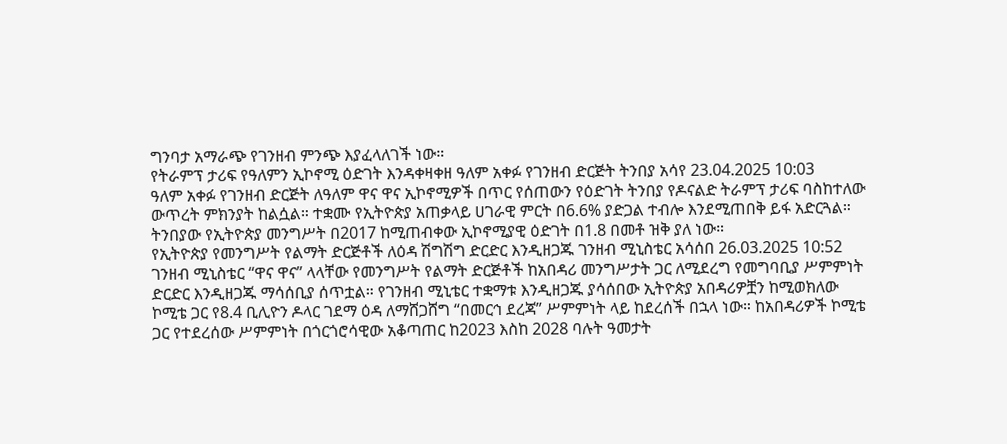ግንባታ አማራጭ የገንዘብ ምንጭ እያፈላለገች ነው።
የትራምፕ ታሪፍ የዓለምን ኢኮኖሚ ዕድገት እንዳቀዛቀዘ ዓለም አቀፉ የገንዘብ ድርጅት ትንበያ አሳየ 23.04.2025 10:03
ዓለም አቀፉ የገንዘብ ድርጅት ለዓለም ዋና ዋና ኢኮኖሚዎች በጥር የሰጠውን የዕድገት ትንበያ የዶናልድ ትራምፕ ታሪፍ ባስከተለው ውጥረት ምክንያት ከልሷል። ተቋሙ የኢትዮጵያ አጠቃላይ ሀገራዊ ምርት በ6.6% ያድጋል ተብሎ እንደሚጠበቅ ይፋ አድርጓል። ትንበያው የኢትዮጵያ መንግሥት በ2017 ከሚጠብቀው ኢኮኖሚያዊ ዕድገት በ1.8 በመቶ ዝቅ ያለ ነው።
የኢትዮጵያ የመንግሥት የልማት ድርጅቶች ለዕዳ ሽግሽግ ድርድር እንዲዘጋጁ ገንዘብ ሚኒስቴር አሳሰበ 26.03.2025 10:52
ገንዘብ ሚኒስቴር “ዋና ዋና” ላላቸው የመንግሥት የልማት ድርጅቶች ከአበዳሪ መንግሥታት ጋር ለሚደረግ የመግባቢያ ሥምምነት ድርድር እንዲዘጋጁ ማሳሰቢያ ሰጥቷል። የገንዘብ ሚኒቴር ተቋማቱ እንዲዘጋጁ ያሳሰበው ኢትዮጵያ አበዳሪዎቿን ከሚወክለው ኮሚቴ ጋር የ8.4 ቢሊዮን ዶላር ገደማ ዕዳ ለማሸጋሸግ “በመርኅ ደረጃ” ሥምምነት ላይ ከደረሰች በኋላ ነው። ከአበዳሪዎች ኮሚቴ ጋር የተደረሰው ሥምምነት በጎርጎሮሳዊው አቆጣጠር ከ2023 እስከ 2028 ባሉት ዓመታት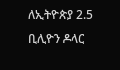ለኢትዮጵያ 2.5 ቢሊዮን ዶላር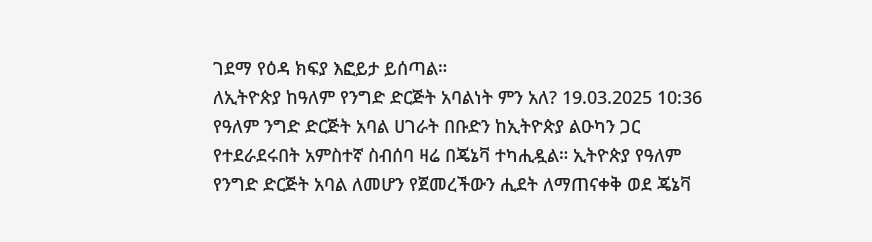ገደማ የዕዳ ክፍያ እፎይታ ይሰጣል።
ለኢትዮጵያ ከዓለም የንግድ ድርጅት አባልነት ምን አለ? 19.03.2025 10:36
የዓለም ንግድ ድርጅት አባል ሀገራት በቡድን ከኢትዮጵያ ልዑካን ጋር የተደራደሩበት አምስተኛ ስብሰባ ዛሬ በጄኔቫ ተካሒዷል። ኢትዮጵያ የዓለም የንግድ ድርጅት አባል ለመሆን የጀመረችውን ሒደት ለማጠናቀቅ ወደ ጄኔቫ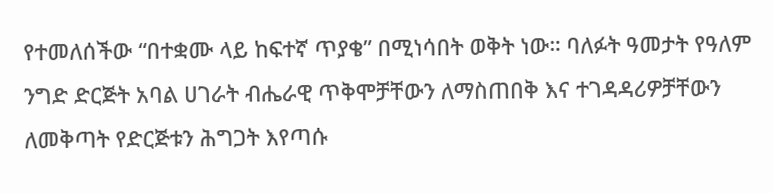የተመለሰችው “በተቋሙ ላይ ከፍተኛ ጥያቄ” በሚነሳበት ወቅት ነው። ባለፉት ዓመታት የዓለም ንግድ ድርጅት አባል ሀገራት ብሔራዊ ጥቅሞቻቸውን ለማስጠበቅ እና ተገዳዳሪዎቻቸውን ለመቅጣት የድርጅቱን ሕግጋት እየጣሱ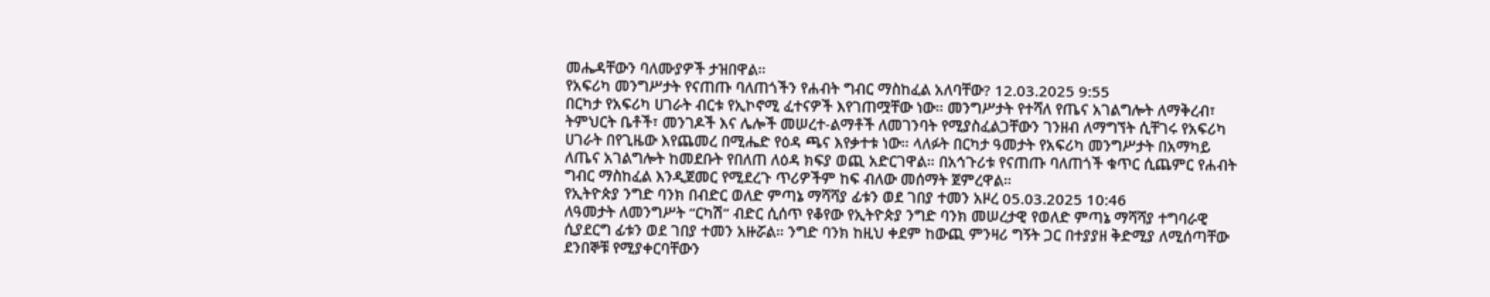መሔዳቸውን ባለሙያዎች ታዝበዋል።
የአፍሪካ መንግሥታት የናጠጡ ባለጠጎችን የሐብት ግብር ማስከፈል አለባቸው? 12.03.2025 9:55
በርካታ የአፍሪካ ሀገራት ብርቱ የኢኮኖሚ ፈተናዎች እየገጠሟቸው ነው። መንግሥታት የተሻለ የጤና አገልግሎት ለማቅረብ፣ ትምህርት ቤቶች፣ መንገዶች እና ሌሎች መሠረተ-ልማቶች ለመገንባት የሚያስፈልጋቸውን ገንዘብ ለማግኘት ሲቸገሩ የአፍሪካ ሀገራት በየጊዜው እየጨመረ በሚሔድ የዕዳ ጫና እየቃተቱ ነው። ላለፉት በርካታ ዓመታት የአፍሪካ መንግሥታት በአማካይ ለጤና አገልግሎት ከመደቡት የበለጠ ለዕዳ ክፍያ ወጪ አድርገዋል። በአኅጉሪቱ የናጠጡ ባለጠጎች ቁጥር ሲጨምር የሐብት ግብር ማስከፈል እንዲጀመር የሚደረጉ ጥሪዎችም ከፍ ብለው መሰማት ጀምረዋል።
የኢትዮጵያ ንግድ ባንክ በብድር ወለድ ምጣኔ ማሻሻያ ፊቱን ወደ ገበያ ተመን አዞረ 05.03.2025 10:46
ለዓመታት ለመንግሥት “ርካሽ” ብድር ሲሰጥ የቆየው የኢትዮጵያ ንግድ ባንክ መሠረታዊ የወለድ ምጣኔ ማሻሻያ ተግባራዊ ሲያደርግ ፊቱን ወደ ገበያ ተመን አዙሯል። ንግድ ባንክ ከዚህ ቀደም ከውጪ ምንዛሪ ግኝት ጋር በተያያዘ ቅድሚያ ለሚሰጣቸው ደንበኞቹ የሚያቀርባቸውን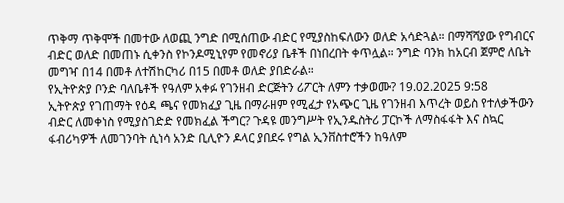ጥቅማ ጥቅሞች በመተው ለወጪ ንግድ በሚሰጠው ብድር የሚያስከፍለውን ወለድ አሳድጓል። በማሻሻያው የግብርና ብድር ወለድ በመጠኑ ሲቀንስ የኮንዶሚኒየም የመኖሪያ ቤቶች በነበረበት ቀጥሏል። ንግድ ባንክ ከአርብ ጀምሮ ለቤት መግዣ በ14 በመቶ ለተሽከርካሪ በ15 በመቶ ወለድ ያበድራል።
የኢትዮጵያ ቦንድ ባለቤቶች የዓለም አቀፉ የገንዘብ ድርጅትን ሪፖርት ለምን ተቃወሙ? 19.02.2025 9:58
ኢትዮጵያ የገጠማት የዕዳ ጫና የመክፈያ ጊዜ በማራዘም የሚፈታ የአጭር ጊዜ የገንዘብ እጥረት ወይስ የተለቃችውን ብድር ለመቀነስ የሚያስገድድ የመክፈል ችግር? ጉዳዩ መንግሥት የኢንዱስትሪ ፓርኮች ለማስፋፋት እና ስኳር ፋብሪካዎች ለመገንባት ሲነሳ አንድ ቢሊዮን ዶላር ያበደሩ የግል ኢንቨስተሮችን ከዓለም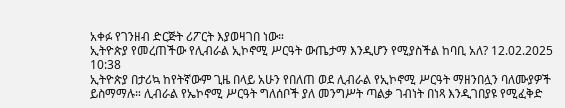አቀፉ የገንዘብ ድርጅት ሪፖርት እያወዛገበ ነው።
ኢትዮጵያ የመረጠችው የሊብራል ኢኮኖሚ ሥርዓት ውጤታማ እንዲሆን የሚያስችል ከባቢ አለ? 12.02.2025 10:38
ኢትዮጵያ በታሪኳ ከየትኛውም ጊዜ በላይ አሁን የበለጠ ወደ ሊብራል የኢኮኖሚ ሥርዓት ማዘንበሏን ባለሙያዎች ይስማማሉ። ሊብራል የኤኮኖሚ ሥርዓት ግለሰቦች ያለ መንግሥት ጣልቃ ገብነት በነጻ እንዲገበያዩ የሚፈቅድ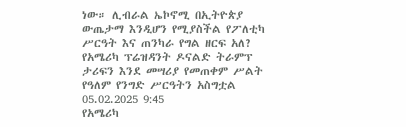ነው። ሊብራል ኤኮኖሚ በኢትዮጵያ ውጤታማ እንዲሆን የሚያስችል የፖለቲካ ሥርዓት እና ጠንካራ የግል ዘርፍ አለ?
የአሜሪካ ፕሬዝዳንት ዶናልድ ትራምፕ ታሪፍን እንደ መሣሪያ የመጠቀም ሥልት የዓለም የንግድ ሥርዓትን አስግቷል 05.02.2025 9:45
የአሜሪካ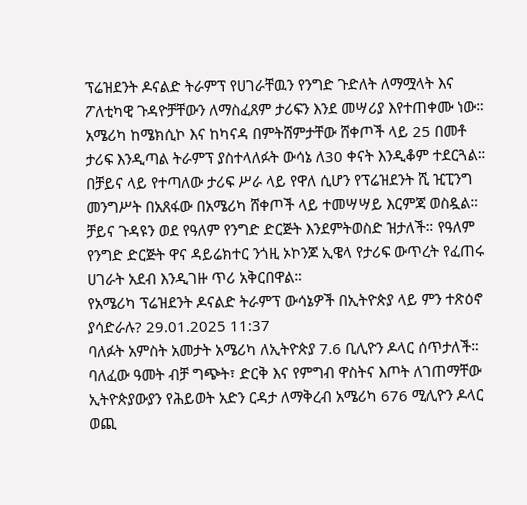ፕሬዝደንት ዶናልድ ትራምፕ የሀገራቸዉን የንግድ ጉድለት ለማሟላት እና ፖለቲካዊ ጉዳዮቻቸውን ለማስፈጸም ታሪፍን እንደ መሣሪያ እየተጠቀሙ ነው። አሜሪካ ከሜክሲኮ እና ከካናዳ በምትሸምታቸው ሸቀጦች ላይ 25 በመቶ ታሪፍ እንዲጣል ትራምፕ ያስተላለፉት ውሳኔ ለ30 ቀናት እንዲቆም ተደርጓል። በቻይና ላይ የተጣለው ታሪፍ ሥራ ላይ የዋለ ሲሆን የፕሬዝደንት ሺ ዢፒንግ መንግሥት በአጸፋው በአሜሪካ ሸቀጦች ላይ ተመሣሣይ እርምጃ ወስዷል። ቻይና ጉዳዩን ወደ የዓለም የንግድ ድርጅት እንደምትወስድ ዝታለች። የዓለም የንግድ ድርጅት ዋና ዳይሬክተር ንጎዚ ኦኮንጆ ኢዌላ የታሪፍ ውጥረት የፈጠሩ ሀገራት አደብ እንዲገዙ ጥሪ አቅርበዋል።
የአሜሪካ ፕሬዝደንት ዶናልድ ትራምፕ ውሳኔዎች በኢትዮጵያ ላይ ምን ተጽዕኖ ያሳድራሉ? 29.01.2025 11:37
ባለፉት አምስት አመታት አሜሪካ ለኢትዮጵያ 7.6 ቢሊዮን ዶላር ሰጥታለች። ባለፈው ዓመት ብቻ ግጭት፣ ድርቅ እና የምግብ ዋስትና እጦት ለገጠማቸው ኢትዮጵያውያን የሕይወት አድን ርዳታ ለማቅረብ አሜሪካ 676 ሚሊዮን ዶላር ወጪ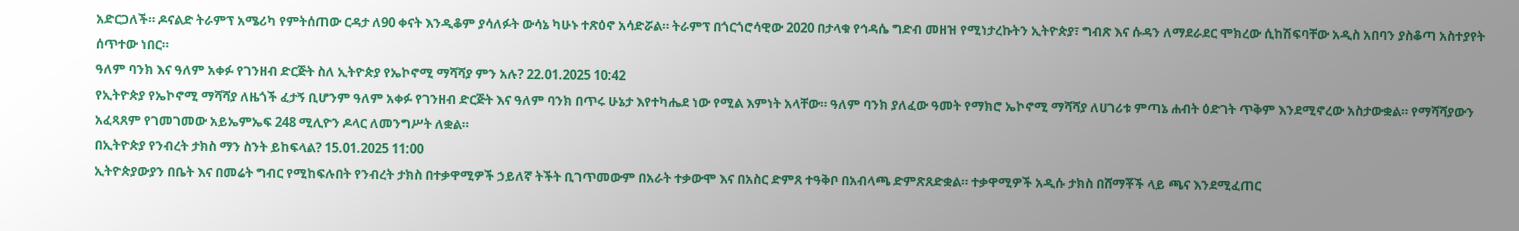አድርጋለች። ዶናልድ ትራምፕ አሜሪካ የምትሰጠው ርዳታ ለ90 ቀናት እንዲቆም ያሳለፉት ውሳኔ ካሁኑ ተጽዕኖ አሳድሯል። ትራምፕ በጎርጎሮሳዊው 2020 በታላቁ የኅዳሴ ግድብ መዘዝ የሚነታረኩትን ኢትዮጵያ፣ ግብጽ እና ሱዳን ለማደራደር ሞክረው ሲከሽፍባቸው አዲስ አበባን ያስቆጣ አስተያየት ሰጥተው ነበር።
ዓለም ባንክ እና ዓለም አቀፉ የገንዘብ ድርጅት ስለ ኢትዮጵያ የኤኮኖሚ ማሻሻያ ምን አሉ? 22.01.2025 10:42
የኢትዮጵያ የኤኮኖሚ ማሻሻያ ለዜጎች ፈታኝ ቢሆንም ዓለም አቀፉ የገንዘብ ድርጅት እና ዓለም ባንክ በጥሩ ሁኔታ እየተካሔደ ነው የሚል እምነት አላቸው። ዓለም ባንክ ያለፈው ዓመት የማክሮ ኤኮኖሚ ማሻሻያ ለሀገሪቱ ምጣኔ ሐብት ዕድገት ጥቅም እንደሚኖረው አስታውቋል። የማሻሻያውን አፈጻጸም የገመገመው አይኤምኤፍ 248 ሚሊዮን ዶላር ለመንግሥት ለቋል።
በኢትዮጵያ የንብረት ታክስ ማን ስንት ይከፍላል? 15.01.2025 11:00
ኢትዮጵያውያን በቤት እና በመሬት ግብር የሚከፍሉበት የንብረት ታክስ በተቃዋሚዎች ኃይለኛ ትችት ቢገጥመውም በአራት ተቃውሞ እና በአስር ድምጸ ተዓቅቦ በአብላጫ ድምጽጸድቋል። ተቃዋሚዎች አዲሱ ታክስ በሸማቾች ላይ ጫና እንደሚፈጠር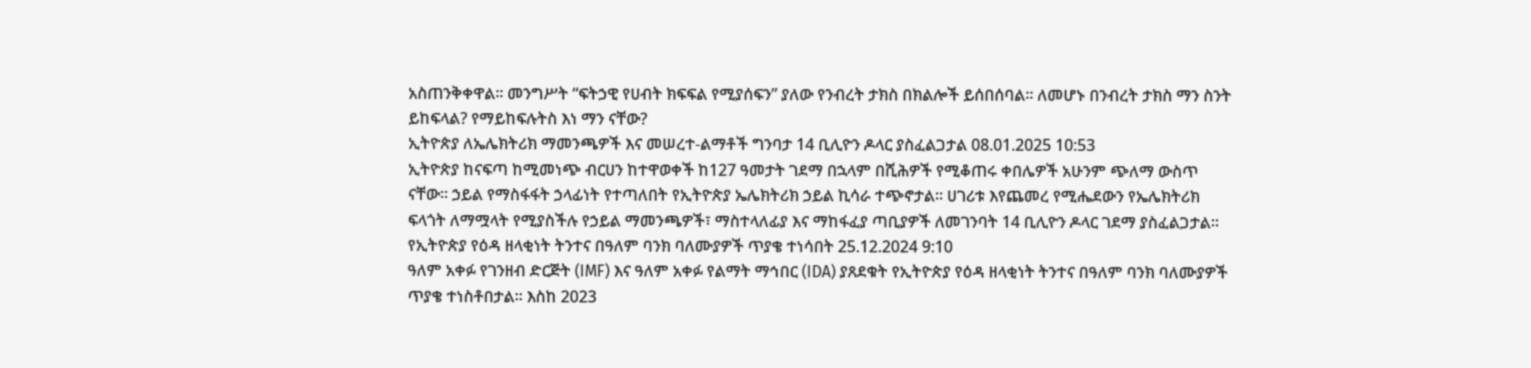አስጠንቅቀዋል። መንግሥት “ፍትኃዊ የሀብት ክፍፍል የሚያሰፍን” ያለው የንብረት ታክስ በክልሎች ይሰበሰባል። ለመሆኑ በንብረት ታክስ ማን ስንት ይከፍላል? የማይከፍሉትስ እነ ማን ናቸው?
ኢትዮጵያ ለኤሌክትሪክ ማመንጫዎች እና መሠረተ-ልማቶች ግንባታ 14 ቢሊዮን ዶላር ያስፈልጋታል 08.01.2025 10:53
ኢትዮጵያ ከናፍጣ ከሚመነጭ ብርሀን ከተዋወቀች ከ127 ዓመታት ገደማ በኋላም በሺሕዎች የሚቆጠሩ ቀበሌዎች አሁንም ጭለማ ውስጥ ናቸው። ኃይል የማስፋፋት ኃላፊነት የተጣለበት የኢትዮጵያ ኤሌክትሪክ ኃይል ኪሳራ ተጭኖታል። ሀገሪቱ እየጨመረ የሚሔደውን የኤሌክትሪክ ፍላጎት ለማሟላት የሚያስችሉ የኃይል ማመንጫዎች፣ ማስተላለፊያ እና ማከፋፈያ ጣቢያዎች ለመገንባት 14 ቢሊዮን ዶላር ገደማ ያስፈልጋታል።
የኢትዮጵያ የዕዳ ዘላቂነት ትንተና በዓለም ባንክ ባለሙያዎች ጥያቄ ተነሳበት 25.12.2024 9:10
ዓለም አቀፉ የገንዘብ ድርጅት (IMF) እና ዓለም አቀፉ የልማት ማኅበር (IDA) ያጸደቁት የኢትዮጵያ የዕዳ ዘላቂነት ትንተና በዓለም ባንክ ባለሙያዎች ጥያቄ ተነስቶበታል። እስከ 2023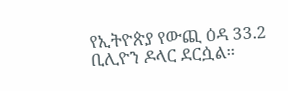የኢትዮጵያ የውጪ ዕዳ 33.2 ቢሊዮን ዶላር ደርሷል።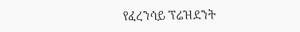የፈረንሳይ ፕሬዝደንት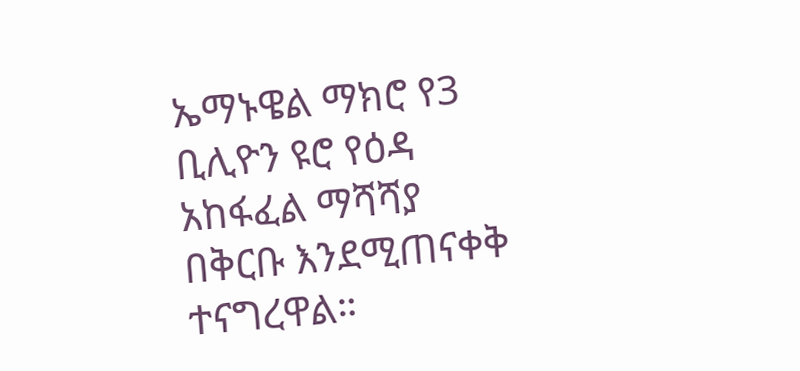ኤማኑዌል ማክሮ የ3 ቢሊዮን ዩሮ የዕዳ አከፋፈል ማሻሻያ በቅርቡ እንደሚጠናቀቅ ተናግረዋል።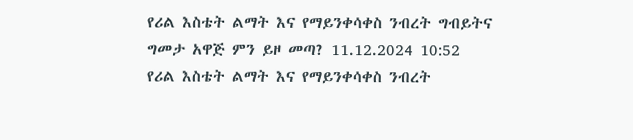የሪል እስቴት ልማት እና የማይንቀሳቀስ ንብረት ግብይትና ግመታ አዋጅ ምን ይዞ መጣ? 11.12.2024 10:52
የሪል እስቴት ልማት እና የማይንቀሳቀስ ንብረት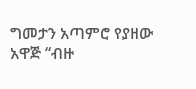ግመታን አጣምሮ የያዘው አዋጅ “ብዙ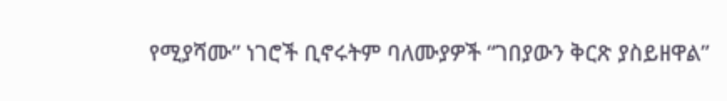የሚያሻሙ” ነገሮች ቢኖሩትም ባለሙያዎች “ገበያውን ቅርጽ ያስይዘዋል”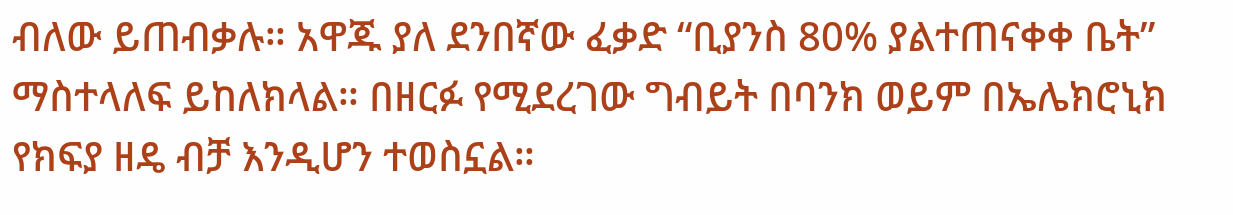ብለው ይጠብቃሉ። አዋጁ ያለ ደንበኛው ፈቃድ “ቢያንስ 80% ያልተጠናቀቀ ቤት” ማስተላለፍ ይከለክላል። በዘርፉ የሚደረገው ግብይት በባንክ ወይም በኤሌክሮኒክ የክፍያ ዘዴ ብቻ እንዲሆን ተወስኗል።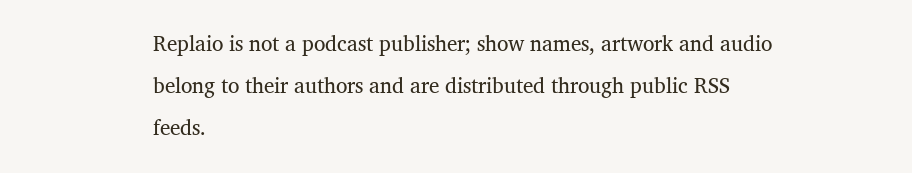Replaio is not a podcast publisher; show names, artwork and audio belong to their authors and are distributed through public RSS feeds.